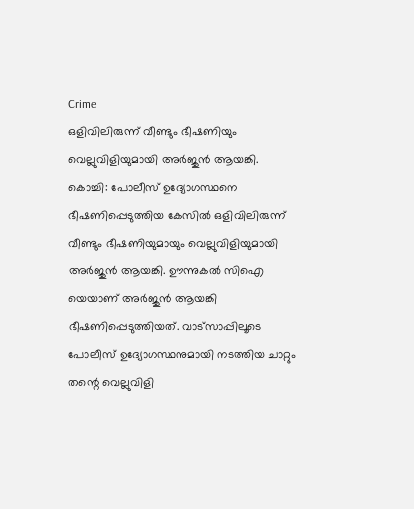Crime
ഒളിവിലിരുന്ന് വീണ്ടും ഭീഷണിയും വെല്ലുവിളിയുമായി അർജുൻ ആയങ്കി.
കൊച്ചി: പോലീസ് ഉദ്യോഗസ്ഥനെ ഭീഷണിപ്പെടുത്തിയ കേസിൽ ഒളിവിലിരുന്ന് വീണ്ടും ഭീഷണിയുമായും വെല്ലുവിളിയുമായി അർജുൻ ആയങ്കി. ഊന്നുകൽ സിഐ യെയാണ് അർജുൻ ആയങ്കി ഭീഷണിപ്പെടുത്തിയത്. വാട്സാപ്പിലൂടെ പോലീസ് ഉദ്യോഗസ്ഥനുമായി നടത്തിയ ചാറ്റും തന്റെ വെല്ലുവിളി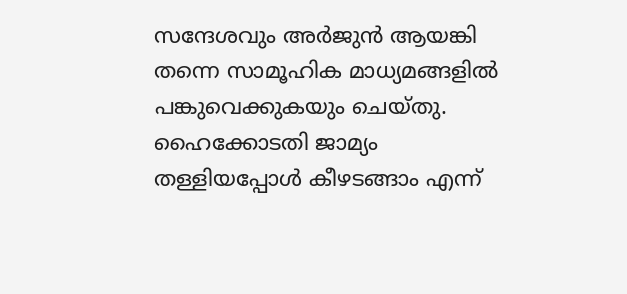സന്ദേശവും അർജുൻ ആയങ്കി തന്നെ സാമൂഹിക മാധ്യമങ്ങളിൽ പങ്കുവെക്കുകയും ചെയ്തു.
ഹൈക്കോടതി ജാമ്യം തള്ളിയപ്പോൾ കീഴടങ്ങാം എന്ന്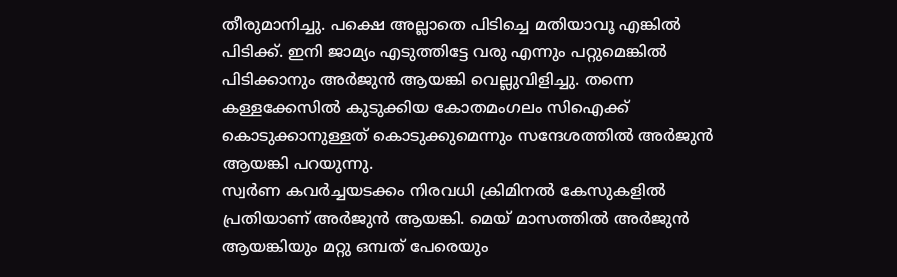തീരുമാനിച്ചു. പക്ഷെ അല്ലാതെ പിടിച്ചെ മതിയാവൂ എങ്കിൽ പിടിക്ക്. ഇനി ജാമ്യം എടുത്തിട്ടേ വരു എന്നും പറ്റുമെങ്കിൽ പിടിക്കാനും അർജുൻ ആയങ്കി വെല്ലുവിളിച്ചു. തന്നെ കള്ളക്കേസിൽ കുടുക്കിയ കോതമംഗലം സിഐക്ക് കൊടുക്കാനുള്ളത് കൊടുക്കുമെന്നും സന്ദേശത്തിൽ അർജുൻ ആയങ്കി പറയുന്നു.
സ്വർണ കവർച്ചയടക്കം നിരവധി ക്രിമിനൽ കേസുകളിൽ പ്രതിയാണ് അർജുൻ ആയങ്കി. മെയ് മാസത്തിൽ അർജുൻ ആയങ്കിയും മറ്റു ഒമ്പത് പേരെയും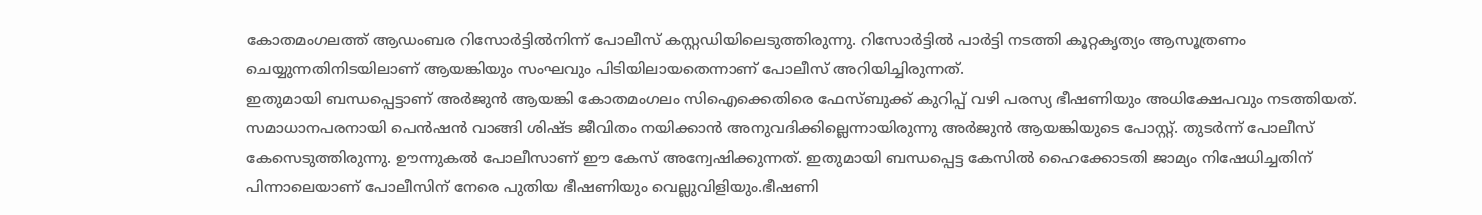കോതമംഗലത്ത് ആഡംബര റിസോർട്ടിൽനിന്ന് പോലീസ് കസ്റ്റഡിയിലെടുത്തിരുന്നു. റിസോർട്ടിൽ പാർട്ടി നടത്തി കൂറ്റകൃത്യം ആസൂത്രണം ചെയ്യുന്നതിനിടയിലാണ് ആയങ്കിയും സംഘവും പിടിയിലായതെന്നാണ് പോലീസ് അറിയിച്ചിരുന്നത്.
ഇതുമായി ബന്ധപ്പെട്ടാണ് അർജുൻ ആയങ്കി കോതമംഗലം സിഐക്കെതിരെ ഫേസ്ബുക്ക് കുറിപ്പ് വഴി പരസ്യ ഭീഷണിയും അധിക്ഷേപവും നടത്തിയത്. സമാധാനപരനായി പെൻഷൻ വാങ്ങി ശിഷ്ട ജീവിതം നയിക്കാൻ അനുവദിക്കില്ലെന്നായിരുന്നു അർജുൻ ആയങ്കിയുടെ പോസ്റ്റ്. തുടർന്ന് പോലീസ് കേസെടുത്തിരുന്നു. ഊന്നുകൽ പോലീസാണ് ഈ കേസ് അന്വേഷിക്കുന്നത്. ഇതുമായി ബന്ധപ്പെട്ട കേസിൽ ഹൈക്കോടതി ജാമ്യം നിഷേധിച്ചതിന് പിന്നാലെയാണ് പോലീസിന് നേരെ പുതിയ ഭീഷണിയും വെല്ലുവിളിയും.ഭീഷണി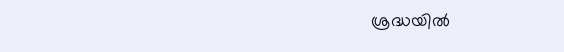ശ്രദ്ധയിൽ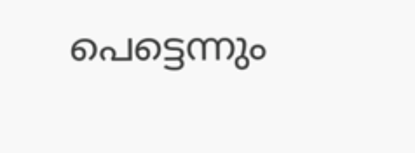പെട്ടെന്നും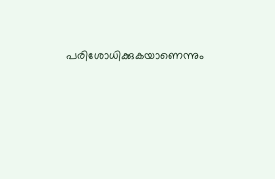പരിശോധിക്കുകയാണെന്നും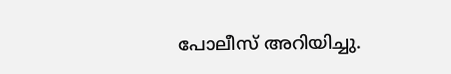പോലീസ് അറിയിച്ചു.